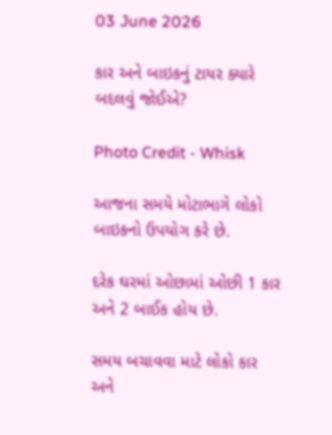03 June 2026

કાર અને બાઇકનું ટાયર ક્યારે બદલવું જોઈએ?

Photo Credit - Whisk

આજના સમયે મોટાભાગે લોકો બાઇકનો ઉપયોગ કરે છે.

દરેક ઘરમાં ઓછામાં ઓછી 1 કાર અને 2 બાઈક હોય છે.

સમય બચાવવા માટે લોકો કાર અને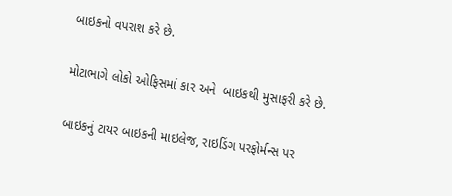બાઇકનો વપરાશ કરે છે.

મોટાભાગે લોકો ઓફિસમાં કાર અને  બાઇકથી મુસાફરી કરે છે.

બાઇકનું ટાયર બાઇકની માઇલેજ, રાઇડિંગ પરફોર્મન્સ પર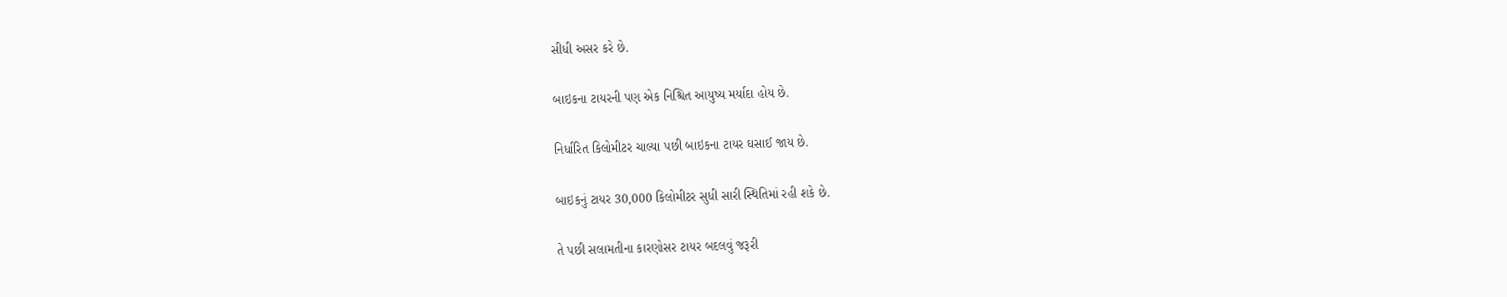સીધી અસર કરે છે.

બાઇકના ટાયરની પણ એક નિશ્ચિત આયુષ્ય મર્યાદા હોય છે.

નિર્ધારિત કિલોમીટર ચાલ્યા પછી બાઇકના ટાયર ઘસાઈ જાય છે.

બાઇકનું ટાયર 30,000 કિલોમીટર સુધી સારી સ્થિતિમાં રહી શકે છે.

તે પછી સલામતીના કારણોસર ટાયર બદલવું જરૂરી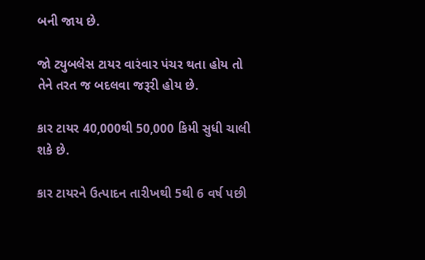બની જાય છે.

જો ટ્યુબલેસ ટાયર વારંવાર પંચર થતા હોય તો તેને તરત જ બદલવા જરૂરી હોય છે.

કાર ટાયર 40,000થી 50,000 કિમી સુધી ચાલી શકે છે.

કાર ટાયરને ઉત્પાદન તારીખથી 5થી 6 વર્ષ પછી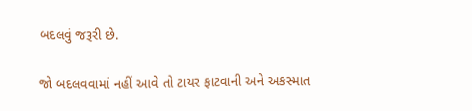બદલવું જરૂરી છે.

જો બદલવવામાં નહીં આવે તો ટાયર ફાટવાની અને અકસ્માત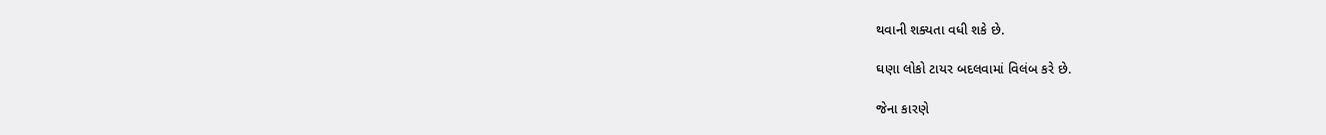થવાની શક્યતા વધી શકે છે.

ઘણા લોકો ટાયર બદલવામાં વિલંબ કરે છે.

જેના કારણે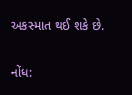અકસ્માત થઈ શકે છે.

નોંધ: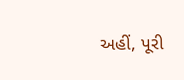અહીં, પૂરી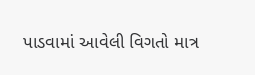પાડવામાં આવેલી વિગતો માત્ર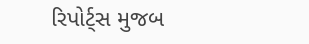રિપોર્ટ્સ મુજબ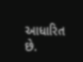આધારિત છે.